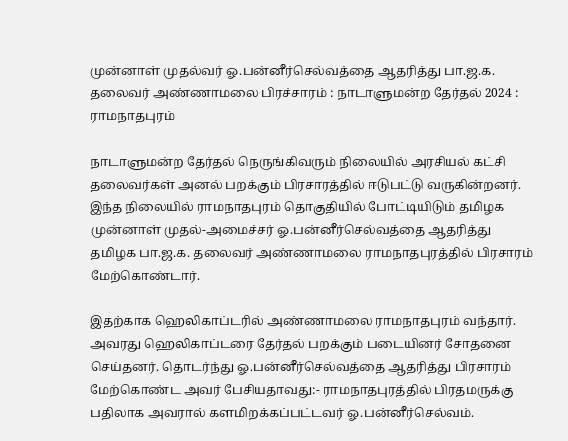முன்னாள் முதல்வர் ஓ.பன்னீர்செல்வத்தை ஆதரித்து பா.ஜ.க. தலைவர் அண்ணாமலை பிரச்சாரம் : நாடாளுமன்ற தேர்தல் 2024 : ராமநாதபுரம்

நாடாளுமன்ற தேர்தல் நெருங்கிவரும் நிலையில் அரசியல் கட்சி தலைவர்கள் அனல் பறக்கும் பிரசாரத்தில் ஈடுபட்டு வருகின்றனர். இந்த நிலையில் ராமநாதபுரம் தொகுதியில் போட்டியிடும் தமிழக முன்னாள் முதல்-அமைச்சர் ஓ.பன்னீர்செல்வத்தை ஆதரித்து தமிழக பா.ஜ.க. தலைவர் அண்ணாமலை ராமநாதபுரத்தில் பிரசாரம் மேற்கொண்டார்.

இதற்காக ஹெலிகாப்டரில் அண்ணாமலை ராமநாதபுரம் வந்தார். அவரது ஹெலிகாப்டரை தேர்தல் பறக்கும் படையினர் சோதனை செய்தனர். தொடர்ந்து ஓ.பன்னீர்செல்வத்தை ஆதரித்து பிரசாரம் மேற்கொண்ட அவர் பேசியதாவது:- ராமநாதபுரத்தில் பிரதமருக்கு பதிலாக அவரால் களமிறக்கப்பட்டவர் ஓ.பன்னீர்செல்வம்.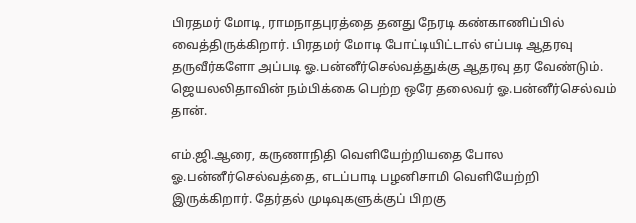பிரதமர் மோடி, ராமநாதபுரத்தை தனது நேரடி கண்காணிப்பில் வைத்திருக்கிறார். பிரதமர் மோடி போட்டியிட்டால் எப்படி ஆதரவு தருவீர்களோ அப்படி ஓ.பன்னீர்செல்வத்துக்கு ஆதரவு தர வேண்டும். ஜெயலலிதாவின் நம்பிக்கை பெற்ற ஒரே தலைவர் ஓ.பன்னீர்செல்வம் தான்.

எம்.ஜி.ஆரை, கருணாநிதி வெளியேற்றியதை போல ஓ.பன்னீர்செல்வத்தை, எடப்பாடி பழனிசாமி வெளியேற்றி இருக்கிறார். தேர்தல் முடிவுகளுக்குப் பிறகு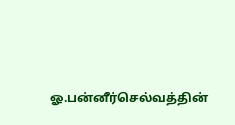ஓ.பன்னீர்செல்வத்தின்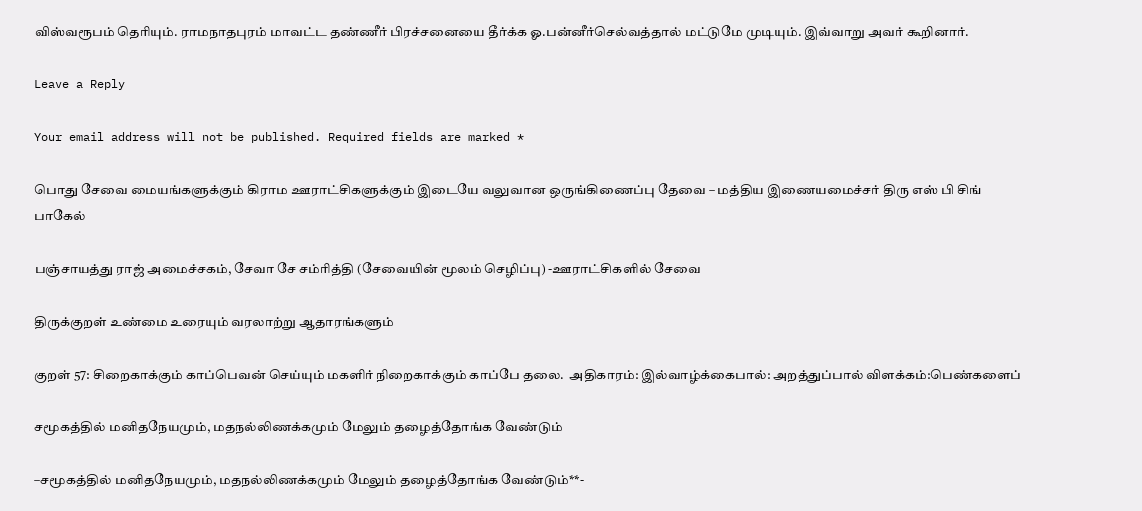விஸ்வரூபம் தெரியும். ராமநாதபுரம் மாவட்ட தண்ணீர் பிரச்சனையை தீர்க்க ஓ.பன்னீர்செல்வத்தால் மட்டுமே முடியும். இவ்வாறு அவர் கூறினார்.

Leave a Reply

Your email address will not be published. Required fields are marked *

பொது சேவை மையங்களுக்கும் கிராம ஊராட்சிகளுக்கும் இடையே வலுவான ஒருங்கிணைப்பு தேவை – மத்திய இணையமைச்சர் திரு எஸ் பி சிங் பாகேல்

பஞ்சாயத்து ராஜ் அமைச்சகம், சேவா சே சம்ரித்தி (சேவையின் மூலம் செழிப்பு) -ஊராட்சிகளில் சேவை

திருக்குறள் உண்மை உரையும் வரலாற்று ஆதாரங்களும்

குறள் 57: சிறைகாக்கும் காப்பெவன் செய்யும் மகளிர் நிறைகாக்கும் காப்பே தலை.  அதிகாரம்: இல்வாழ்க்கைபால்: அறத்துப்பால் விளக்கம்:பெண்களைப்

சமூகத்தில் மனிதநேயமும், மதநல்லிணக்கமும் மேலும் தழைத்தோங்க வேண்டும்

–சமூகத்தில் மனிதநேயமும், மதநல்லிணக்கமும் மேலும் தழைத்தோங்க வேண்டும்**-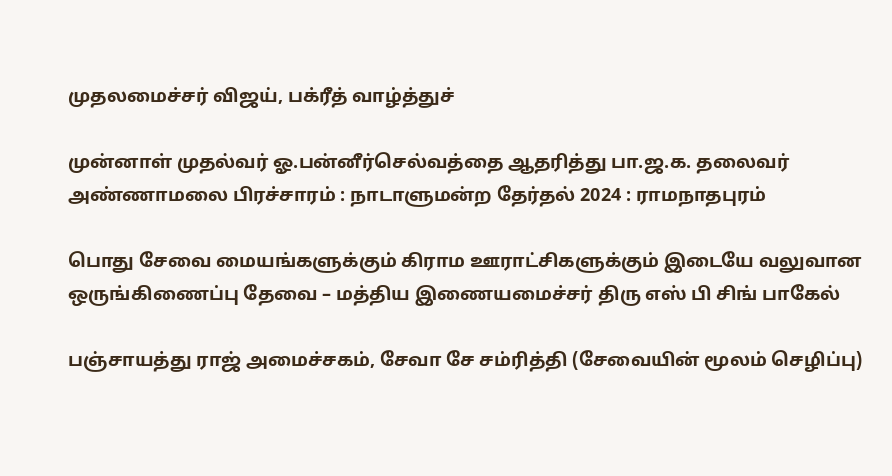முதலமைச்சர் விஜய், பக்ரீத் வாழ்த்துச்

முன்னாள் முதல்வர் ஓ.பன்னீர்செல்வத்தை ஆதரித்து பா.ஜ.க. தலைவர் அண்ணாமலை பிரச்சாரம் : நாடாளுமன்ற தேர்தல் 2024 : ராமநாதபுரம்

பொது சேவை மையங்களுக்கும் கிராம ஊராட்சிகளுக்கும் இடையே வலுவான ஒருங்கிணைப்பு தேவை – மத்திய இணையமைச்சர் திரு எஸ் பி சிங் பாகேல்

பஞ்சாயத்து ராஜ் அமைச்சகம், சேவா சே சம்ரித்தி (சேவையின் மூலம் செழிப்பு)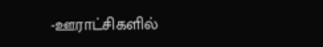-ஊராட்சிகளில்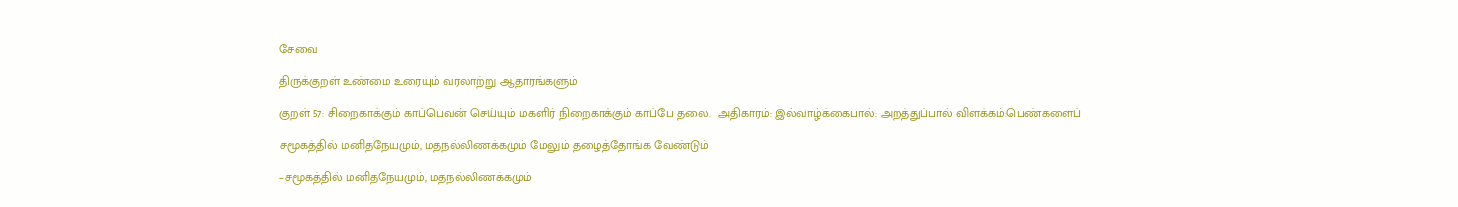சேவை

திருக்குறள் உண்மை உரையும் வரலாற்று ஆதாரங்களும்

குறள் 57: சிறைகாக்கும் காப்பெவன் செய்யும் மகளிர் நிறைகாக்கும் காப்பே தலை.  அதிகாரம்: இல்வாழ்க்கைபால்: அறத்துப்பால் விளக்கம்:பெண்களைப்

சமூகத்தில் மனிதநேயமும், மதநல்லிணக்கமும் மேலும் தழைத்தோங்க வேண்டும்

–சமூகத்தில் மனிதநேயமும், மதநல்லிணக்கமும்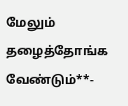மேலும் தழைத்தோங்க வேண்டும்**-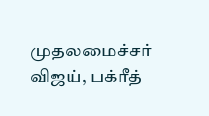முதலமைச்சர் விஜய், பக்ரீத்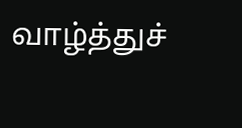வாழ்த்துச்